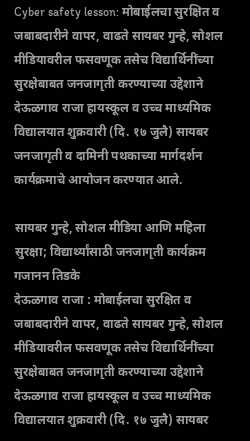Cyber safety lesson: मोबाईलचा सुरक्षित व जबाबदारीने वापर, वाढते सायबर गुन्हे, सोशल मीडियावरील फसवणूक तसेच विद्यार्थिनींच्या सुरक्षेबाबत जनजागृती करण्याच्या उद्देशाने देऊळगाव राजा हायस्कूल व उच्च माध्यमिक विद्यालयात शुक्रवारी (दि. १७ जुलै) सायबर जनजागृती व दामिनी पथकाच्या मार्गदर्शन कार्यक्रमाचे आयोजन करण्यात आले.

सायबर गुन्हे, सोशल मीडिया आणि महिला सुरक्षा; विद्यार्थ्यांसाठी जनजागृती कार्यक्रम
गजानन तिडके
देऊळगाव राजा : मोबाईलचा सुरक्षित व जबाबदारीने वापर, वाढते सायबर गुन्हे, सोशल मीडियावरील फसवणूक तसेच विद्यार्थिनींच्या सुरक्षेबाबत जनजागृती करण्याच्या उद्देशाने देऊळगाव राजा हायस्कूल व उच्च माध्यमिक विद्यालयात शुक्रवारी (दि. १७ जुलै) सायबर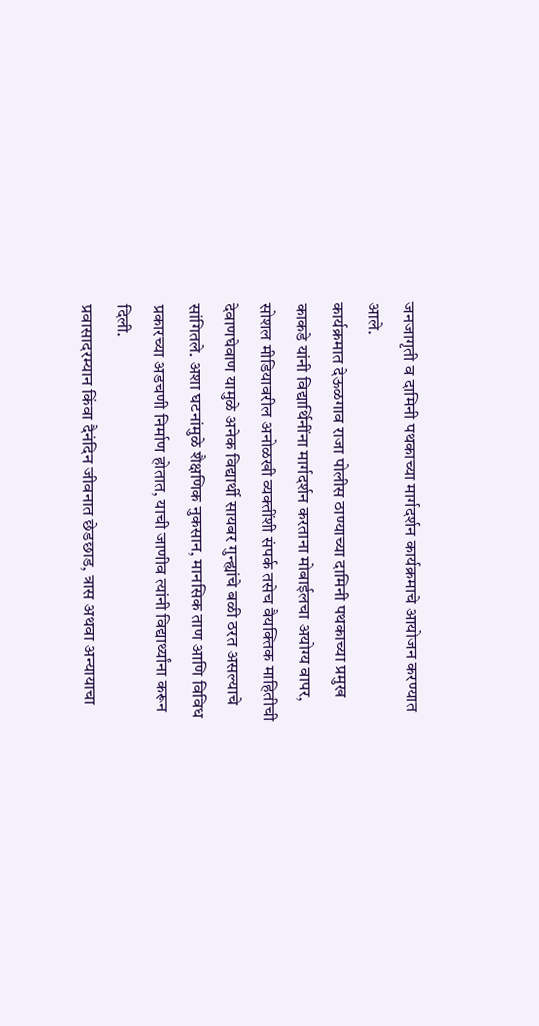जनजागृती व दामिनी पथकाच्या मार्गदर्शन कार्यक्रमाचे आयोजन करण्यात आले.
कार्यक्रमात देऊळगाव राजा पोलीस ठाण्याच्या दामिनी पथकाच्या प्रमुख काकडे यांनी विद्यार्थिनींना मार्गदर्शन करताना मोबाईलचा अयोग्य वापर, सोशल मीडियावरील अनोळखी व्यक्तींशी संपर्क तसेच वैयक्तिक माहितीची देवाणघेवाण यामुळे अनेक विद्यार्थी सायबर गुन्ह्यांचे बळी ठरत असल्याचे सांगितले. अशा घटनांमुळे शैक्षणिक नुकसान, मानसिक ताण आणि विविध प्रकारच्या अडचणी निर्माण होतात, याची जाणीव त्यांनी विद्यार्थ्यांना करून दिली.
प्रवासादरम्यान किंवा दैनंदिन जीवनात छेडछाड, त्रास अथवा अन्यायाचा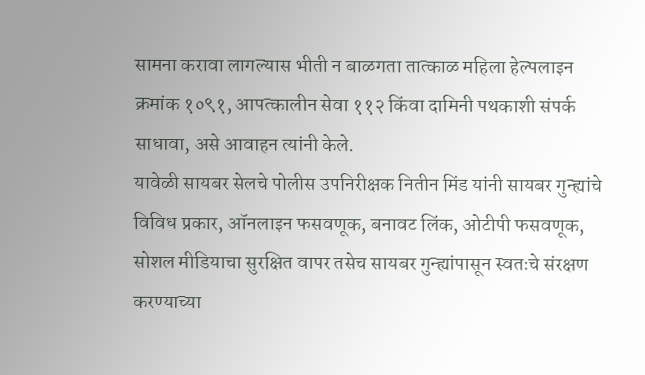सामना करावा लागल्यास भीती न बाळगता तात्काळ महिला हेल्पलाइन क्रमांक १०९१, आपत्कालीन सेवा ११२ किंवा दामिनी पथकाशी संपर्क साधावा, असे आवाहन त्यांनी केले.
यावेळी सायबर सेलचे पोलीस उपनिरीक्षक नितीन मिंड यांनी सायबर गुन्ह्यांचे विविध प्रकार, ऑनलाइन फसवणूक, बनावट लिंक, ओटीपी फसवणूक, सोशल मीडियाचा सुरक्षित वापर तसेच सायबर गुन्ह्यांपासून स्वतःचे संरक्षण करण्याच्या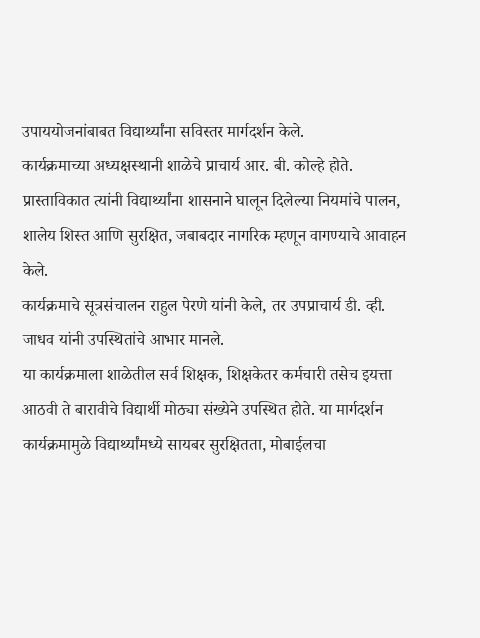उपाययोजनांबाबत विद्यार्थ्यांना सविस्तर मार्गदर्शन केले.
कार्यक्रमाच्या अध्यक्षस्थानी शाळेचे प्राचार्य आर. बी. कोल्हे होते. प्रास्ताविकात त्यांनी विद्यार्थ्यांना शासनाने घालून दिलेल्या नियमांचे पालन, शालेय शिस्त आणि सुरक्षित, जबाबदार नागरिक म्हणून वागण्याचे आवाहन केले.
कार्यक्रमाचे सूत्रसंचालन राहुल पेरणे यांनी केले, तर उपप्राचार्य डी. व्ही. जाधव यांनी उपस्थितांचे आभार मानले.
या कार्यक्रमाला शाळेतील सर्व शिक्षक, शिक्षकेतर कर्मचारी तसेच इयत्ता आठवी ते बारावीचे विद्यार्थी मोठ्या संख्येने उपस्थित होते. या मार्गदर्शन कार्यक्रमामुळे विद्यार्थ्यांमध्ये सायबर सुरक्षितता, मोबाईलचा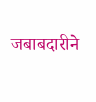जबाबदारीने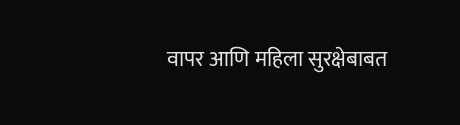वापर आणि महिला सुरक्षेबाबत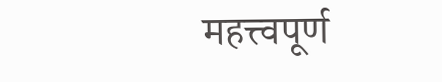महत्त्वपूर्ण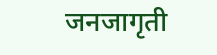जनजागृती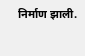निर्माण झाली.